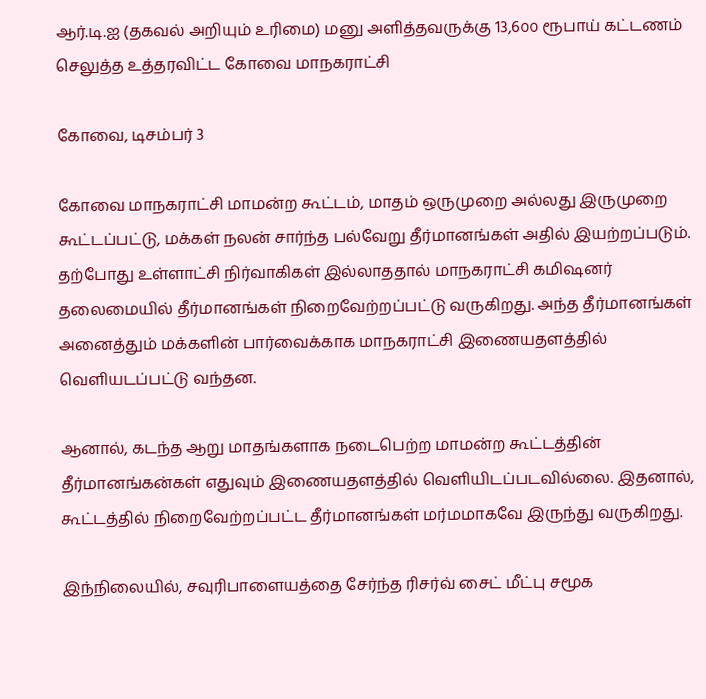ஆர்.டி.ஐ (தகவல் அறியும் உரிமை) மனு அளித்தவருக்கு 13,6௦௦ ரூபாய் கட்டணம் செலுத்த உத்தரவிட்ட கோவை மாநகராட்சி

கோவை, டிசம்பர் 3

கோவை மாநகராட்சி மாமன்ற கூட்டம், மாதம் ஒருமுறை அல்லது இருமுறை கூட்டப்பட்டு, மக்கள் நலன் சார்ந்த பல்வேறு தீர்மானங்கள் அதில் இயற்றப்படும். தற்போது உள்ளாட்சி நிர்வாகிகள் இல்லாததால் மாநகராட்சி கமிஷனர் தலைமையில் தீர்மானங்கள் நிறைவேற்றப்பட்டு வருகிறது. அந்த தீர்மானங்கள் அனைத்தும் மக்களின் பார்வைக்காக மாநகராட்சி இணையதளத்தில் வெளியடப்பட்டு வந்தன.

ஆனால், கடந்த ஆறு மாதங்களாக நடைபெற்ற மாமன்ற கூட்டத்தின் தீர்மானங்கன்கள் எதுவும் இணையதளத்தில் வெளியிடப்படவில்லை. இதனால், கூட்டத்தில் நிறைவேற்றப்பட்ட தீர்மானங்கள் மர்மமாகவே இருந்து வருகிறது.

இந்நிலையில், சவுரிபாளையத்தை சேர்ந்த ரிசர்வ் சைட் மீட்பு சமூக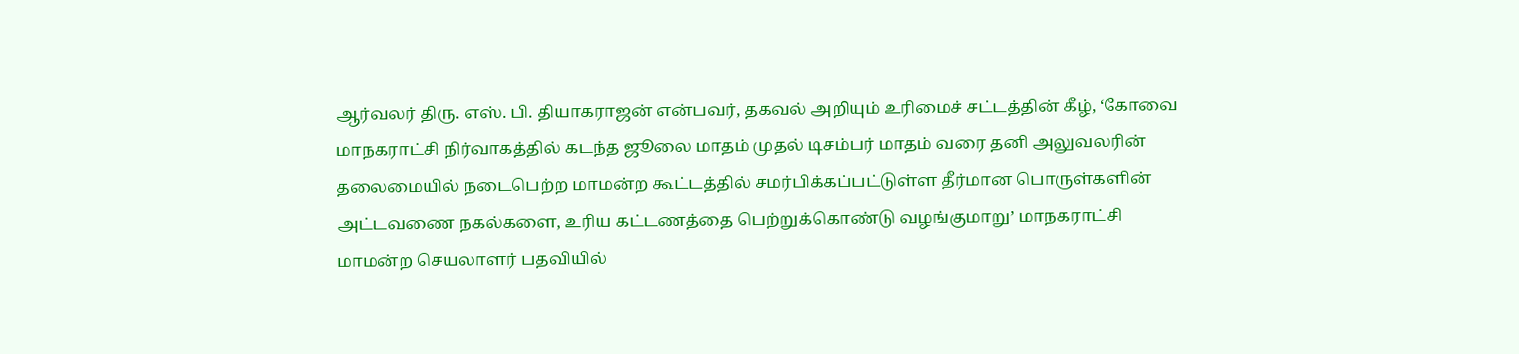ஆர்வலர் திரு. எஸ். பி. தியாகராஜன் என்பவர், தகவல் அறியும் உரிமைச் சட்டத்தின் கீழ், ‘கோவை மாநகராட்சி நிர்வாகத்தில் கடந்த ஜூலை மாதம் முதல் டிசம்பர் மாதம் வரை தனி அலுவலரின் தலைமையில் நடைபெற்ற மாமன்ற கூட்டத்தில் சமர்பிக்கப்பட்டுள்ள தீர்மான பொருள்களின் அட்டவணை நகல்களை, உரிய கட்டணத்தை பெற்றுக்கொண்டு வழங்குமாறு’ மாநகராட்சி மாமன்ற செயலாளர் பதவியில்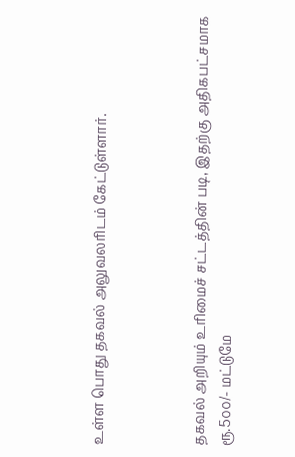உள்ள பொது தகவல் அலுவலரிடம் கேட்டுள்ளார்.



தகவல் அறியும் உரிமைச் சட்டத்தின் படி, இதற்கு அதிகபட்சமாக ரூ.5௦௦/- மட்டுமே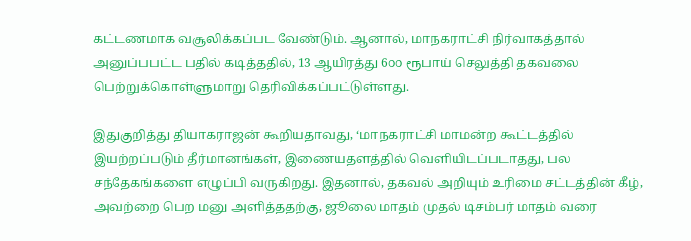கட்டணமாக வசூலிக்கப்பட வேண்டும். ஆனால், மாநகராட்சி நிர்வாகத்தால் அனுப்பபட்ட பதில் கடித்ததில், 13 ஆயிரத்து 6௦௦ ரூபாய் செலுத்தி தகவலை பெற்றுக்கொள்ளுமாறு தெரிவிக்கப்பட்டுள்ளது.

இதுகுறித்து தியாகராஜன் கூறியதாவது, ‘மாநகராட்சி மாமன்ற கூட்டத்தில் இயற்றப்படும் தீர்மானங்கள், இணையதளத்தில் வெளியிடப்படாதது, பல சந்தேகங்களை எழுப்பி வருகிறது. இதனால், தகவல் அறியும் உரிமை சட்டத்தின் கீழ், அவற்றை பெற மனு அளித்ததற்கு, ஜூலை மாதம் முதல் டிசம்பர் மாதம் வரை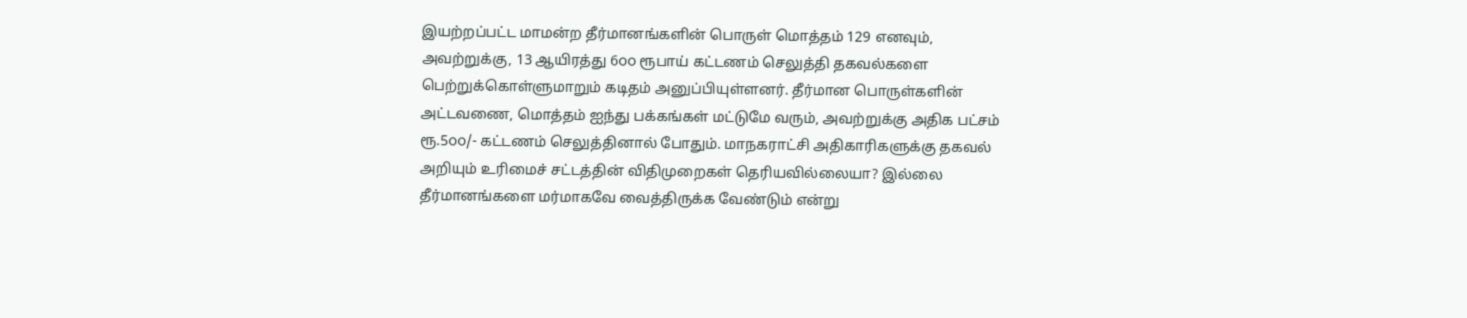இயற்றப்பட்ட மாமன்ற தீர்மானங்களின் பொருள் மொத்தம் 129 எனவும், அவற்றுக்கு, 13 ஆயிரத்து 6௦௦ ரூபாய் கட்டணம் செலுத்தி தகவல்களை பெற்றுக்கொள்ளுமாறும் கடிதம் அனுப்பியுள்ளனர். தீர்மான பொருள்களின் அட்டவணை, மொத்தம் ஐந்து பக்கங்கள் மட்டுமே வரும், அவற்றுக்கு அதிக பட்சம் ரூ.5௦௦/- கட்டணம் செலுத்தினால் போதும். மாநகராட்சி அதிகாரிகளுக்கு தகவல் அறியும் உரிமைச் சட்டத்தின் விதிமுறைகள் தெரியவில்லையா? இல்லை தீர்மானங்களை மர்மாகவே வைத்திருக்க வேண்டும் என்று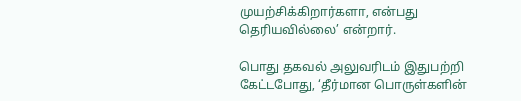முயற்சிக்கிறார்களா, என்பது தெரியவில்லை’ என்றார்.

பொது தகவல் அலுவரிடம் இதுபற்றி கேட்டபோது, ‘தீர்மான பொருள்களின்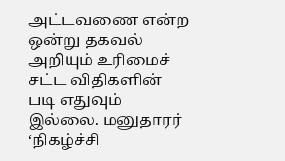அட்டவணை என்ற ஒன்று தகவல் அறியும் உரிமைச் சட்ட விதிகளின் படி எதுவும் இல்லை. மனுதாரர் ‘நிகழ்ச்சி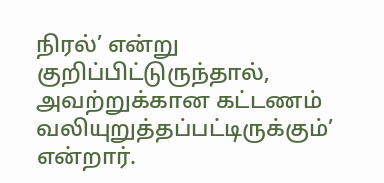நிரல்’ என்று குறிப்பிட்டுருந்தால், அவற்றுக்கான கட்டணம் வலியுறுத்தப்பட்டிருக்கும்’ என்றார்.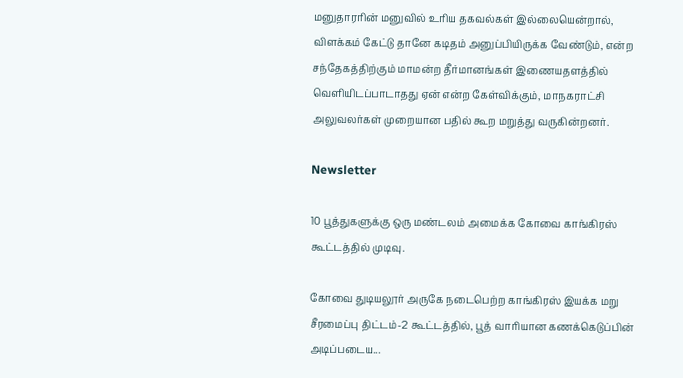மனுதாரரின் மனுவில் உரிய தகவல்கள் இல்லையென்றால், விளக்கம் கேட்டு தானே கடிதம் அனுப்பியிருக்க வேண்டும், என்ற சந்தேகத்திற்கும் மாமன்ற தீர்மானங்கள் இணையதளத்தில் வெளியிடப்பாடாதது ஏன் என்ற கேள்விக்கும், மாநகராட்சி அலுவலர்கள் முறையான பதில் கூற மறுத்து வருகின்றனர்.

Newsletter

10 பூத்துகளுக்கு ஒரு மண்டலம் அமைக்க கோவை காங்கிரஸ் கூட்டத்தில் முடிவு.

கோவை துடியலூர் அருகே நடைபெற்ற காங்கிரஸ் இயக்க மறு சீரமைப்பு திட்டம்-2 கூட்டத்தில், பூத் வாரியான கணக்கெடுப்பின் அடிப்படைய...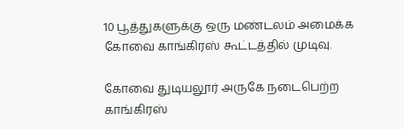10 பூத்துகளுக்கு ஒரு மண்டலம் அமைக்க கோவை காங்கிரஸ் கூட்டத்தில் முடிவு.

கோவை துடியலூர் அருகே நடைபெற்ற காங்கிரஸ்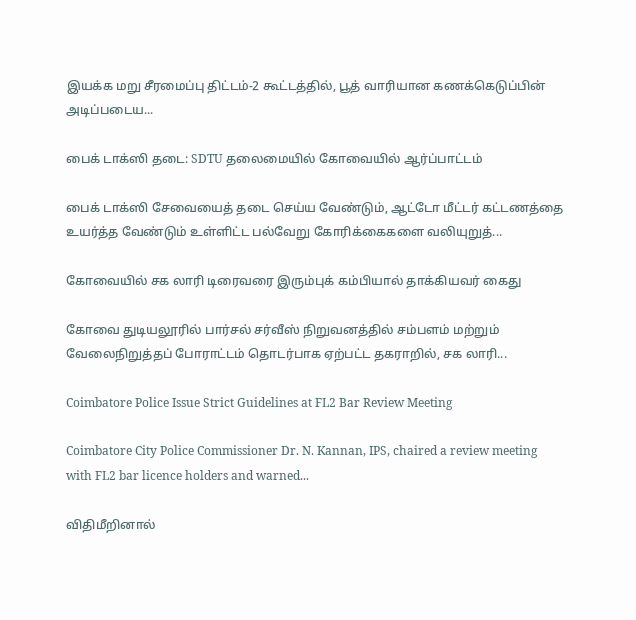இயக்க மறு சீரமைப்பு திட்டம்-2 கூட்டத்தில், பூத் வாரியான கணக்கெடுப்பின் அடிப்படைய...

பைக் டாக்ஸி தடை: SDTU தலைமையில் கோவையில் ஆர்ப்பாட்டம்

பைக் டாக்ஸி சேவையைத் தடை செய்ய வேண்டும், ஆட்டோ மீட்டர் கட்டணத்தை உயர்த்த வேண்டும் உள்ளிட்ட பல்வேறு கோரிக்கைகளை வலியுறுத்...

கோவையில் சக லாரி டிரைவரை இரும்புக் கம்பியால் தாக்கியவர் கைது

கோவை துடியலூரில் பார்சல் சர்வீஸ் நிறுவனத்தில் சம்பளம் மற்றும் வேலைநிறுத்தப் போராட்டம் தொடர்பாக ஏற்பட்ட தகராறில், சக லாரி...

Coimbatore Police Issue Strict Guidelines at FL2 Bar Review Meeting

Coimbatore City Police Commissioner Dr. N. Kannan, IPS, chaired a review meeting with FL2 bar licence holders and warned...

விதிமீறினால்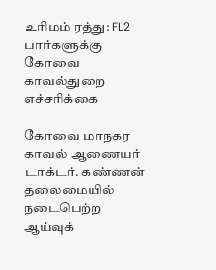உரிமம் ரத்து: FL2 பார்களுக்கு கோவை காவல்துறை எச்சரிக்கை

கோவை மாநகர காவல் ஆணையர் டாக்டர். கண்ணன் தலைமையில் நடைபெற்ற ஆய்வுக்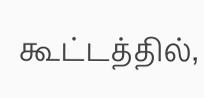கூட்டத்தில்,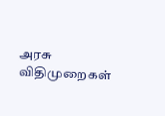அரசு விதிமுறைகள்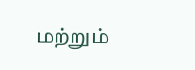மற்றும்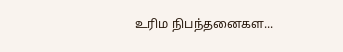உரிம நிபந்தனைகள...